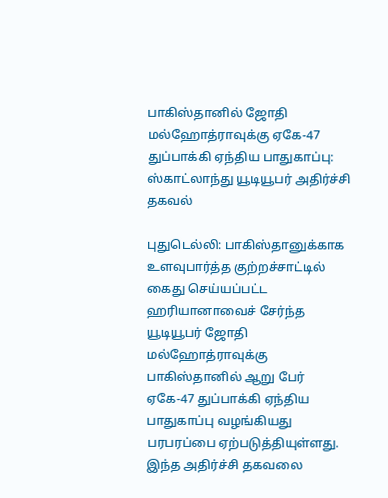பாகிஸ்தானில் ஜோதி மல்ஹோத்ராவுக்கு ஏகே-47 துப்பாக்கி ஏந்திய பாதுகாப்பு: ஸ்காட்லாந்து யூடியூபர் அதிர்ச்சி தகவல்

புதுடெல்லி: பாகிஸ்தானுக்காக உளவுபார்த்த குற்றச்சாட்டில் கைது செய்யப்பட்ட ஹரியானாவைச் சேர்ந்த யூடியூபர் ஜோதி மல்ஹோத்ராவுக்கு பாகிஸ்தானில் ஆறு பேர் ஏகே-47 துப்பாக்கி ஏந்திய பாதுகாப்பு வழங்கியது பரபரப்பை ஏற்படுத்தியுள்ளது. இந்த அதிர்ச்சி தகவலை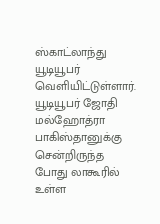ஸ்காட்லாந்து யூடியூபர் வெளியிட்டுள்ளார். யூடியூபர் ஜோதி மல்ஹோத்ரா பாகிஸ்தானுக்கு சென்றிருந்த போது லாகூரில் உள்ள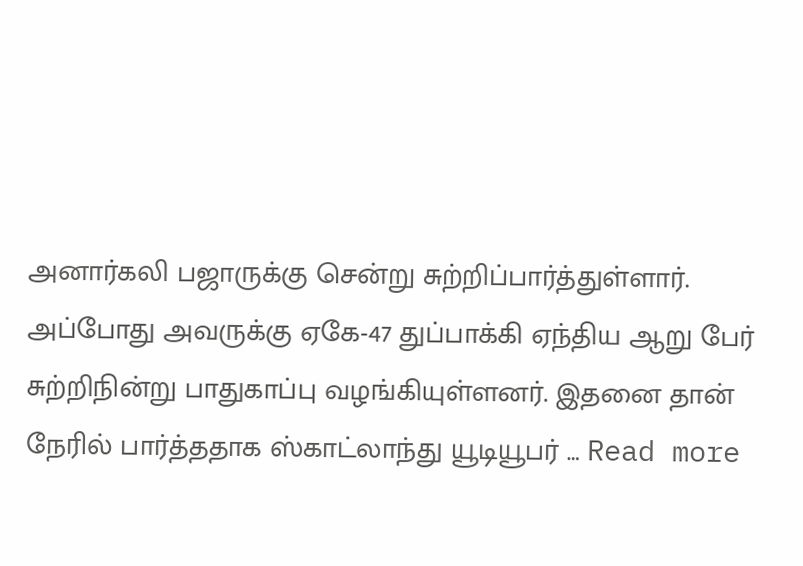அனார்கலி பஜாருக்கு சென்று சுற்றிப்பார்த்துள்ளார். அப்போது அவருக்கு ஏகே-47 துப்பாக்கி ஏந்திய ஆறு பேர் சுற்றிநின்று பாதுகாப்பு வழங்கியுள்ளனர். இதனை தான் நேரில் பார்த்ததாக ஸ்காட்லாந்து யூடியூபர் … Read more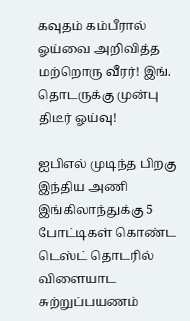கவுதம் கம்பீரால் ஓய்வை அறிவித்த மற்றொரு வீரர்! இங். தொடருக்கு முன்பு திடீர் ஓய்வு!

ஐபிஎல் முடிந்த பிறகு இந்திய அணி இங்கிலாந்துக்கு 5 போட்டிகள் கொண்ட டெஸ்ட் தொடரில் விளையாட சுற்றுப்பயணம்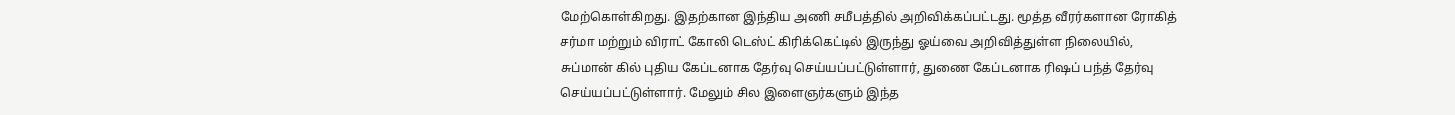மேற்கொள்கிறது. இதற்கான இந்திய அணி சமீபத்தில் அறிவிக்கப்பட்டது. மூத்த வீரர்களான ரோகித் சர்மா மற்றும் விராட் கோலி டெஸ்ட் கிரிக்கெட்டில் இருந்து ஓய்வை அறிவித்துள்ள நிலையில்,  சுப்மான் கில் புதிய கேப்டனாக தேர்வு செய்யப்பட்டுள்ளார், துணை கேப்டனாக ரிஷப் பந்த் தேர்வு செய்யப்பட்டுள்ளார். மேலும் சில இளைஞர்களும் இந்த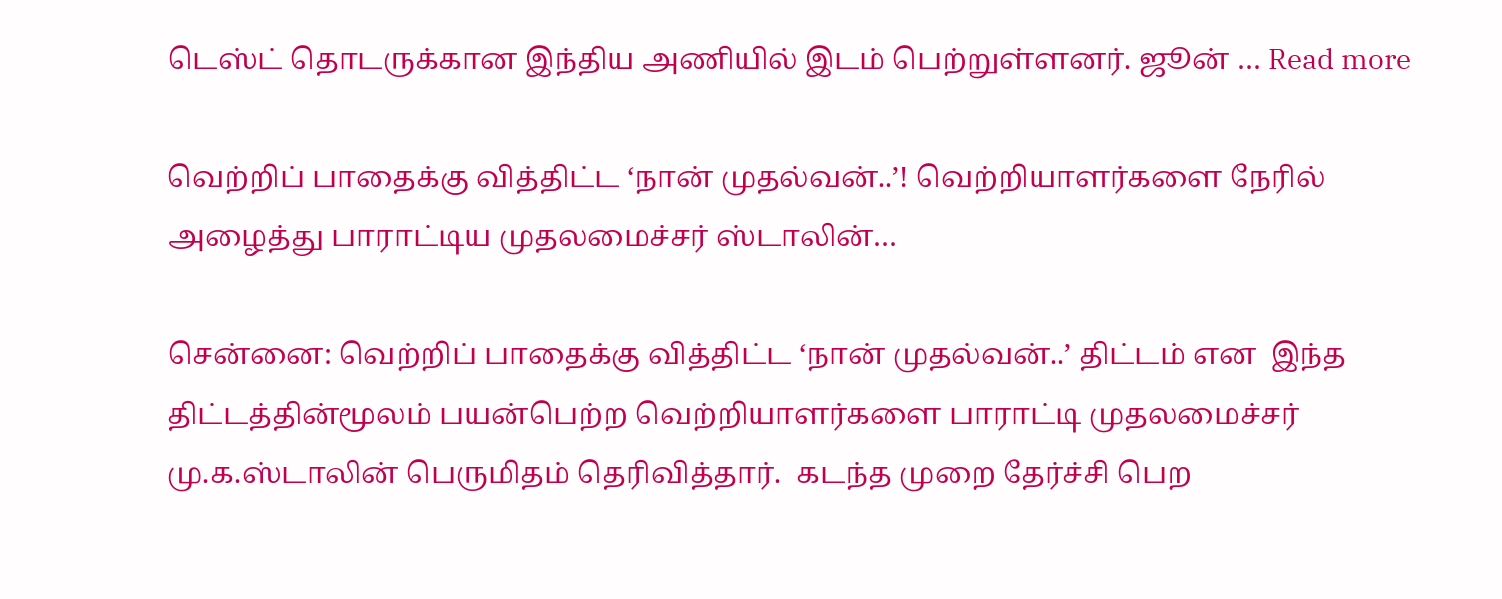டெஸ்ட் தொடருக்கான இந்திய அணியில் இடம் பெற்றுள்ளனர். ஜூன் … Read more

வெற்றிப் பாதைக்கு வித்திட்ட ‘நான் முதல்வன்..’! வெற்றியாளர்களை நேரில் அழைத்து பாராட்டிய முதலமைச்சர் ஸ்டாலின்…

சென்னை: வெற்றிப் பாதைக்கு வித்திட்ட ‘நான் முதல்வன்..’ திட்டம் என  இந்த திட்டத்தின்மூலம் பயன்பெற்ற வெற்றியாளர்களை பாராட்டி முதலமைச்சர் மு.க.ஸ்டாலின் பெருமிதம் தெரிவித்தார்.  கடந்த முறை தேர்ச்சி பெற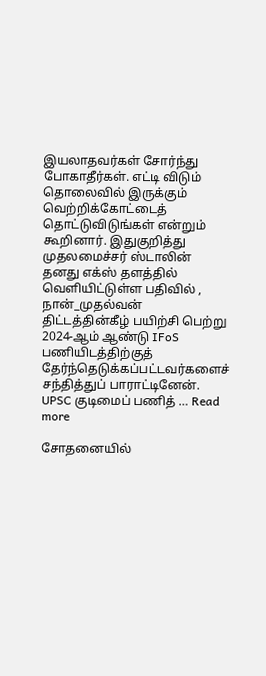இயலாதவர்கள் சோர்ந்து போகாதீர்கள். எட்டி விடும் தொலைவில் இருக்கும் வெற்றிக்கோட்டைத் தொட்டுவிடுங்கள் என்றும் கூறினார். இதுகுறித்து முதலமைச்சர் ஸ்டாலின் தனது எக்ஸ் தளத்தில் வெளியிட்டுள்ள பதிவில் ,  நான்_முதல்வன் திட்டத்தின்கீழ் பயிற்சி பெற்று 2024-ஆம் ஆண்டு IFoS பணியிடத்திற்குத் தேர்ந்தெடுக்கப்பட்டவர்களைச் சந்தித்துப் பாராட்டினேன். UPSC குடிமைப் பணித் … Read more

சோதனையில்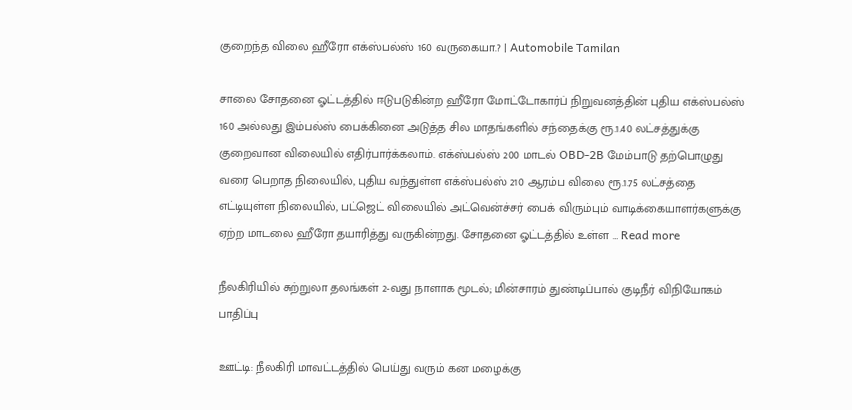குறைந்த விலை ஹீரோ எக்ஸ்பல்ஸ் 160 வருகையா.? | Automobile Tamilan

சாலை சோதனை ஓட்டத்தில் ஈடுபடுகின்ற ஹீரோ மோட்டோகார்ப் நிறுவனத்தின் புதிய எக்ஸ்பல்ஸ் 160 அல்லது இம்பல்ஸ் பைக்கினை அடுத்த சில மாதங்களில் சந்தைக்கு ரூ.1.40 லட்சத்துக்கு குறைவான விலையில் எதிர்பார்க்கலாம். எக்ஸ்பல்ஸ் 200 மாடல் OBD-2B மேம்பாடு தற்பொழுது வரை பெறாத நிலையில், புதிய வந்துள்ள எக்ஸ்பல்ஸ் 210 ஆரம்ப விலை ரூ.1.75 லட்சத்தை எட்டியுள்ள நிலையில், பட்ஜெட் விலையில் அட்வென்ச்சர் பைக் விரும்பும் வாடிக்கையாளர்களுக்கு ஏற்ற மாடலை ஹீரோ தயாரித்து வருகின்றது. சோதனை ஓட்டத்தில் உள்ள … Read more

நீலகிரியில் சுற்றுலா தலங்கள் 2-வது நாளாக மூடல்; மின்சாரம் துண்டிப்பால் குடிநீர் விநியோகம் பாதிப்பு

ஊட்டி: நீலகிரி மாவட்டத்தில் பெய்து வரும் கன மழைக்கு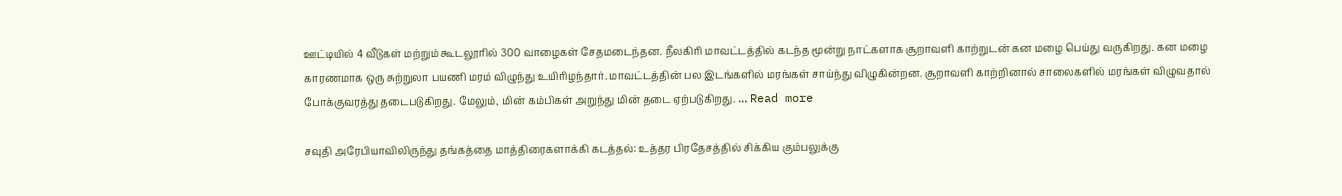ஊட்டியில் 4 வீடுகள் மற்றும் கூடலூரில் 300 வாழைகள் சேதமடைந்தன. நீலகிரி மாவட்டத்தில் கடந்த மூன்று நாட்களாக சூறாவளி காற்றுடன் கன மழை பெய்து வருகிறது. கன மழை காரணமாக ஒரு சுற்றுலா பயணி மரம் விழுந்து உயிரிழந்தார். மாவட்டத்தின் பல இடங்களில் மரங்கள் சாய்ந்து விழுகின்றன. சூறாவளி காற்றினால் சாலைகளில் மரங்கள் விழுவதால் போக்குவரத்து தடைபடுகிறது. மேலும், மின் கம்பிகள் அறுந்து மின் தடை ஏற்படுகிறது. … Read more

சவுதி அரேபியாவிலிருந்து தங்கத்தை மாத்திரைகளாக்கி கடத்தல்: உத்தர பிரதேசத்தில் சிக்கிய கும்பலுக்கு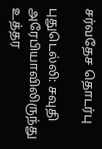சர்வதேச தொடர்பு

புதுடெல்லி: சவுதி அரேபியாவிலிருந்து உத்தர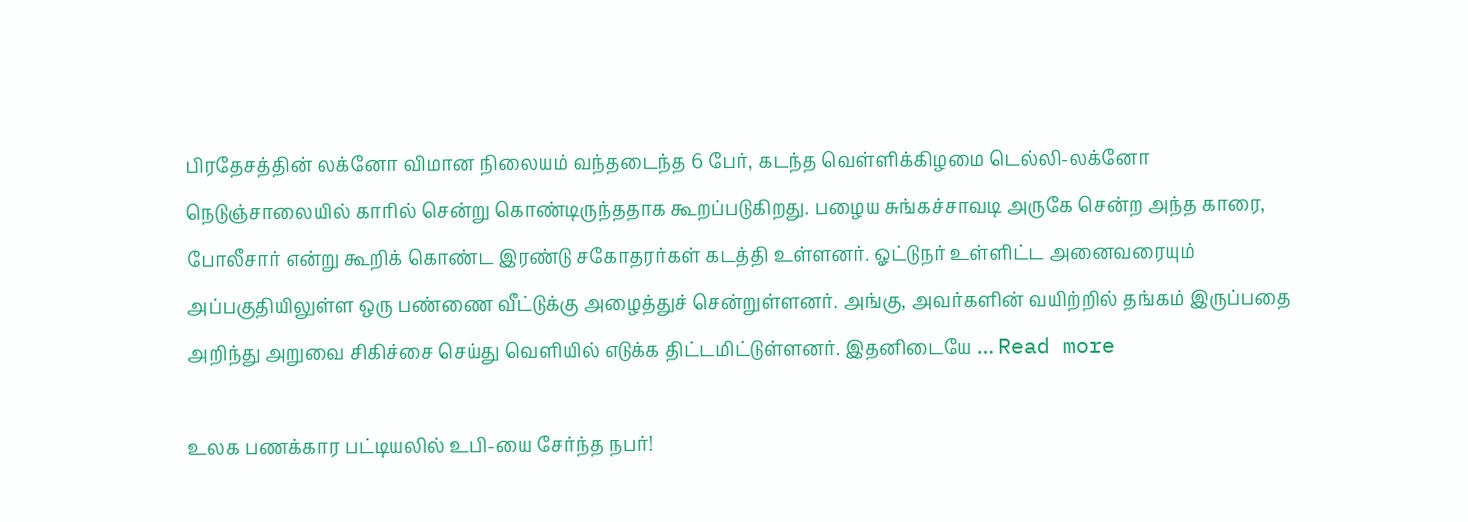பிரதேசத்தின் லக்னோ விமான நிலையம் வந்தடைந்த 6 பேர், கடந்த வெள்ளிக்கிழமை டெல்லி-லக்னோ நெடுஞ்சாலையில் காரில் சென்று கொண்டிருந்ததாக கூறப்படுகிறது. பழைய சுங்கச்சாவடி அருகே சென்ற அந்த காரை, போலீசார் என்று கூறிக் கொண்ட இரண்டு சகோதரர்கள் கடத்தி உள்ளனர். ஓட்டுநர் உள்ளிட்ட அனைவரையும் அப்பகுதியிலுள்ள ஒரு பண்ணை வீட்டுக்கு அழைத்துச் சென்றுள்ளனர். அங்கு, அவர்களின் வயிற்றில் தங்கம் இருப்பதை அறிந்து அறுவை சிகிச்சை செய்து வெளியில் எடுக்க திட்டமிட்டுள்ளனர். இதனிடையே … Read more

உலக பணக்கார பட்டியலில் உபி-யை சேர்ந்த நபர்!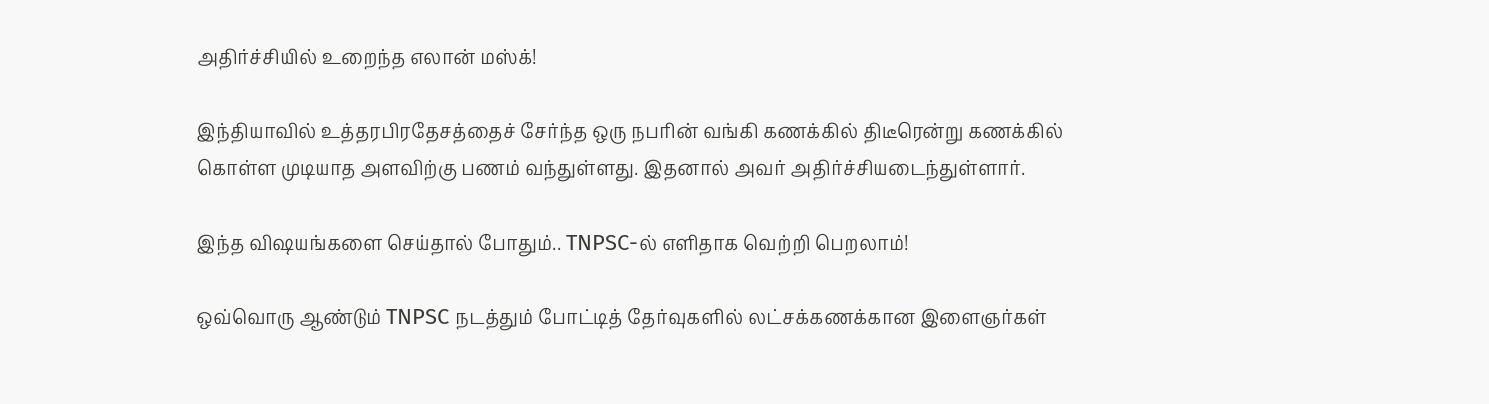அதிர்ச்சியில் உறைந்த எலான் மஸ்க்!

இந்தியாவில் உத்தரபிரதேசத்தைச் சேர்ந்த ஒரு நபரின் வங்கி கணக்கில் திடீரென்று கணக்கில் கொள்ள முடியாத அளவிற்கு பணம் வந்துள்ளது. இதனால் அவர் அதிர்ச்சியடைந்துள்ளார்.

இந்த விஷயங்களை செய்தால் போதும்.. TNPSC-ல் எளிதாக வெற்றி பெறலாம்!

ஒவ்வொரு ஆண்டும் TNPSC நடத்தும் போட்டித் தேர்வுகளில் லட்சக்கணக்கான இளைஞர்கள்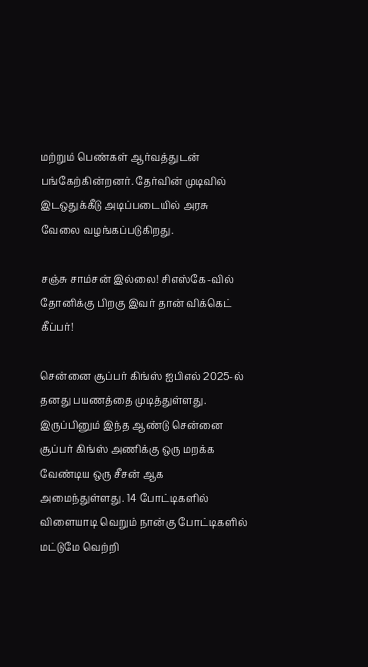மற்றும் பெண்கள் ஆர்வத்துடன் பங்கேற்கின்றனர். தேர்வின் முடிவில் இடஒதுக்கீடு அடிப்படையில் அரசு வேலை வழங்கப்படுகிறது.

சஞ்சு சாம்சன் இல்லை! சிஎஸ்கே-வில் தோனிக்கு பிறகு இவர் தான் விக்கெட் கீப்பர்!

சென்னை சூப்பர் கிங்ஸ் ஐபிஎல் 2025-ல் தனது பயணத்தை முடித்துள்ளது. இருப்பினும் இந்த ஆண்டு சென்னை சூப்பர் கிங்ஸ் அணிக்கு ஒரு மறக்க வேண்டிய ஒரு சீசன் ஆக அமைந்துள்ளது. 14 போட்டிகளில் விளையாடி வெறும் நான்கு போட்டிகளில் மட்டுமே வெற்றி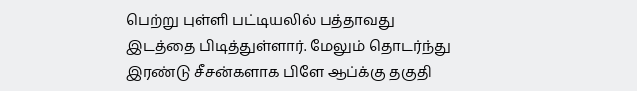பெற்று புள்ளி பட்டியலில் பத்தாவது இடத்தை பிடித்துள்ளார். மேலும் தொடர்ந்து இரண்டு சீசன்களாக பிளே ஆப்க்கு தகுதி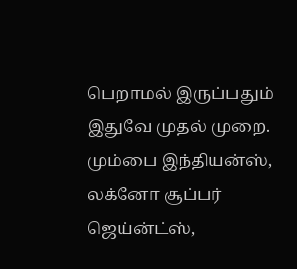பெறாமல் இருப்பதும் இதுவே முதல் முறை. மும்பை இந்தியன்ஸ், லக்னோ சூப்பர் ஜெய்ன்ட்ஸ்,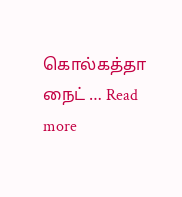கொல்கத்தா நைட் … Read more